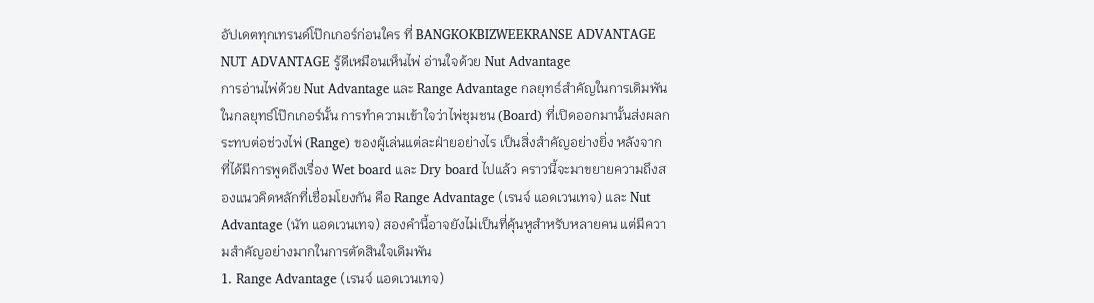อัปเดตทุกเทรนด์โป๊กเกอร์ก่อนใคร ที่ BANGKOKBIZWEEKRANSE ADVANTAGE NUT ADVANTAGE รู้ดีเหมือนเห็นไพ่ อ่านใจด้วย Nut Advantage
การอ่านไพ่ด้วย Nut Advantage และ Range Advantage กลยุทธ์สำคัญในการเดิมพัน
ในกลยุทธ์โป๊กเกอร์นั้น การทำความเข้าใจว่าไพ่ชุมชน (Board) ที่เปิดออกมานั้นส่งผลกระทบต่อช่วงไพ่ (Range) ของผู้เล่นแต่ละฝ่ายอย่างไร เป็นสิ่งสำคัญอย่างยิ่ง หลังจากที่ได้มีการพูดถึงเรื่อง Wet board และ Dry board ไปแล้ว คราวนี้จะมาขยายความถึงสองแนวคิดหลักที่เชื่อมโยงกัน คือ Range Advantage (เรนจ์ แอดเวนเทจ) และ Nut Advantage (นัท แอดเวนเทจ) สองคำนี้อาจยังไม่เป็นที่คุ้นหูสำหรับหลายคน แต่มีความสำคัญอย่างมากในการตัดสินใจเดิมพัน
1. Range Advantage (เรนจ์ แอดเวนเทจ)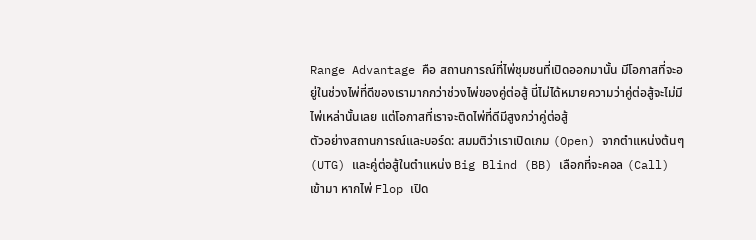Range Advantage คือ สถานการณ์ที่ไพ่ชุมชนที่เปิดออกมานั้น มีโอกาสที่จะอยู่ในช่วงไพ่ที่ดีของเรามากกว่าช่วงไพ่ของคู่ต่อสู้ นี่ไม่ได้หมายความว่าคู่ต่อสู้จะไม่มีไพ่เหล่านั้นเลย แต่โอกาสที่เราจะติดไพ่ที่ดีมีสูงกว่าคู่ต่อสู้
ตัวอย่างสถานการณ์และบอร์ด: สมมติว่าเราเปิดเกม (Open) จากตำแหน่งต้นๆ (UTG) และคู่ต่อสู้ในตำแหน่ง Big Blind (BB) เลือกที่จะคอล (Call) เข้ามา หากไพ่ Flop เปิด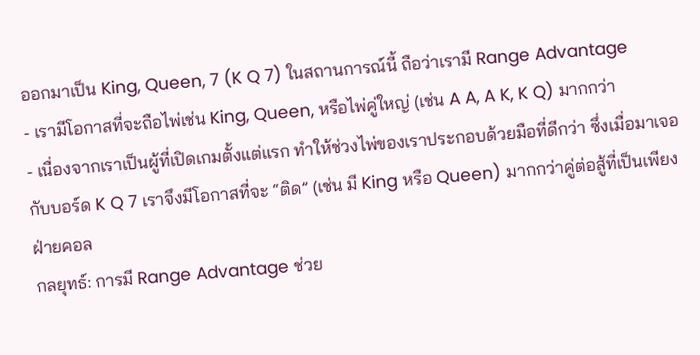ออกมาเป็น King, Queen, 7 (K Q 7) ในสถานการณ์นี้ ถือว่าเรามี Range Advantage
- เรามีโอกาสที่จะถือไพ่เช่น King, Queen, หรือไพ่คู่ใหญ่ (เช่น A A, A K, K Q) มากกว่า
- เนื่องจากเราเป็นผู้ที่เปิดเกมตั้งแต่แรก ทำให้ช่วงไพ่ของเราประกอบด้วยมือที่ดีกว่า ซึ่งเมื่อมาเจอกับบอร์ด K Q 7 เราจึงมีโอกาสที่จะ “ติด” (เช่น มี King หรือ Queen) มากกว่าคู่ต่อสู้ที่เป็นเพียงฝ่ายคอล
กลยุทธ์: การมี Range Advantage ช่วย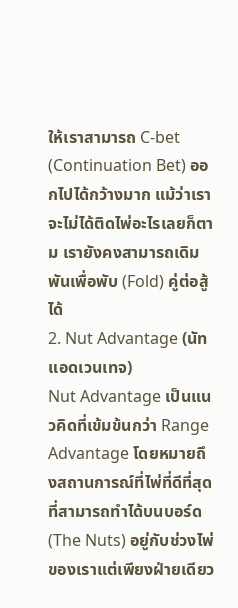ให้เราสามารถ C-bet (Continuation Bet) ออกไปได้กว้างมาก แม้ว่าเราจะไม่ได้ติดไพ่อะไรเลยก็ตาม เรายังคงสามารถเดิมพันเพื่อพับ (Fold) คู่ต่อสู้ได้
2. Nut Advantage (นัท แอดเวนเทจ)
Nut Advantage เป็นแนวคิดที่เข้มข้นกว่า Range Advantage โดยหมายถึงสถานการณ์ที่ไพ่ที่ดีที่สุดที่สามารถทำได้บนบอร์ด (The Nuts) อยู่กับช่วงไพ่ของเราแต่เพียงฝ่ายเดียว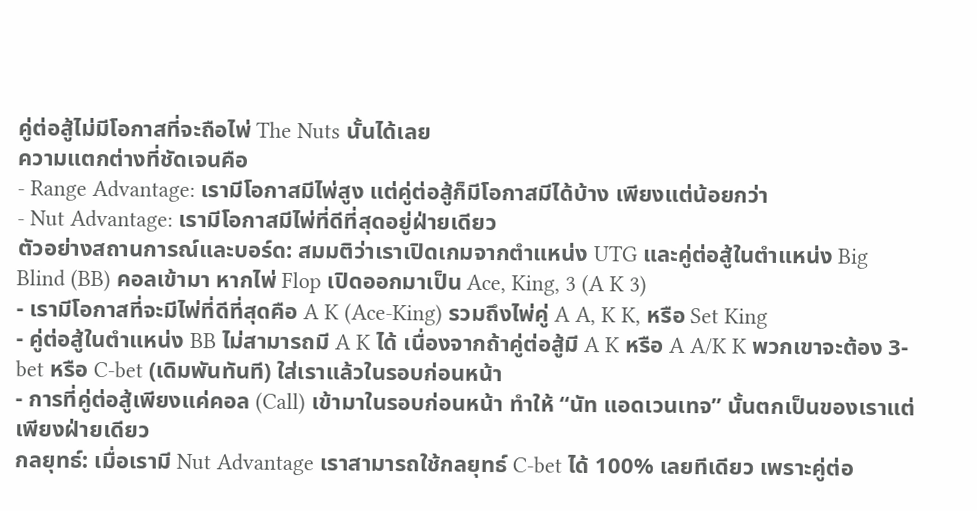คู่ต่อสู้ไม่มีโอกาสที่จะถือไพ่ The Nuts นั้นได้เลย
ความแตกต่างที่ชัดเจนคือ
- Range Advantage: เรามีโอกาสมีไพ่สูง แต่คู่ต่อสู้ก็มีโอกาสมีได้บ้าง เพียงแต่น้อยกว่า
- Nut Advantage: เรามีโอกาสมีไพ่ที่ดีที่สุดอยู่ฝ่ายเดียว
ตัวอย่างสถานการณ์และบอร์ด: สมมติว่าเราเปิดเกมจากตำแหน่ง UTG และคู่ต่อสู้ในตำแหน่ง Big Blind (BB) คอลเข้ามา หากไพ่ Flop เปิดออกมาเป็น Ace, King, 3 (A K 3)
- เรามีโอกาสที่จะมีไพ่ที่ดีที่สุดคือ A K (Ace-King) รวมถึงไพ่คู่ A A, K K, หรือ Set King
- คู่ต่อสู้ในตำแหน่ง BB ไม่สามารถมี A K ได้ เนื่องจากถ้าคู่ต่อสู้มี A K หรือ A A/K K พวกเขาจะต้อง 3-bet หรือ C-bet (เดิมพันทันที) ใส่เราแล้วในรอบก่อนหน้า
- การที่คู่ต่อสู้เพียงแค่คอล (Call) เข้ามาในรอบก่อนหน้า ทำให้ “นัท แอดเวนเทจ” นั้นตกเป็นของเราแต่เพียงฝ่ายเดียว
กลยุทธ์: เมื่อเรามี Nut Advantage เราสามารถใช้กลยุทธ์ C-bet ได้ 100% เลยทีเดียว เพราะคู่ต่อ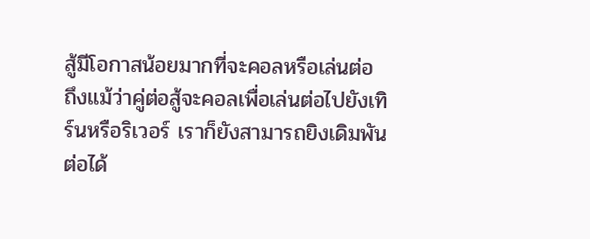สู้มีโอกาสน้อยมากที่จะคอลหรือเล่นต่อ ถึงแม้ว่าคู่ต่อสู้จะคอลเพื่อเล่นต่อไปยังเทิร์นหรือริเวอร์ เราก็ยังสามารถยิงเดิมพันต่อได้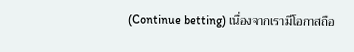(Continue betting) เนื่องจากเรามีโอกาสถือ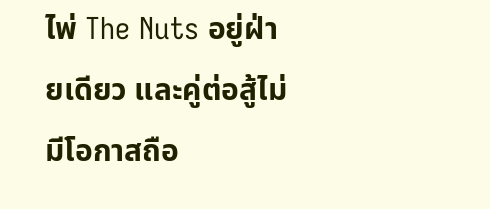ไพ่ The Nuts อยู่ฝ่ายเดียว และคู่ต่อสู้ไม่มีโอกาสถือ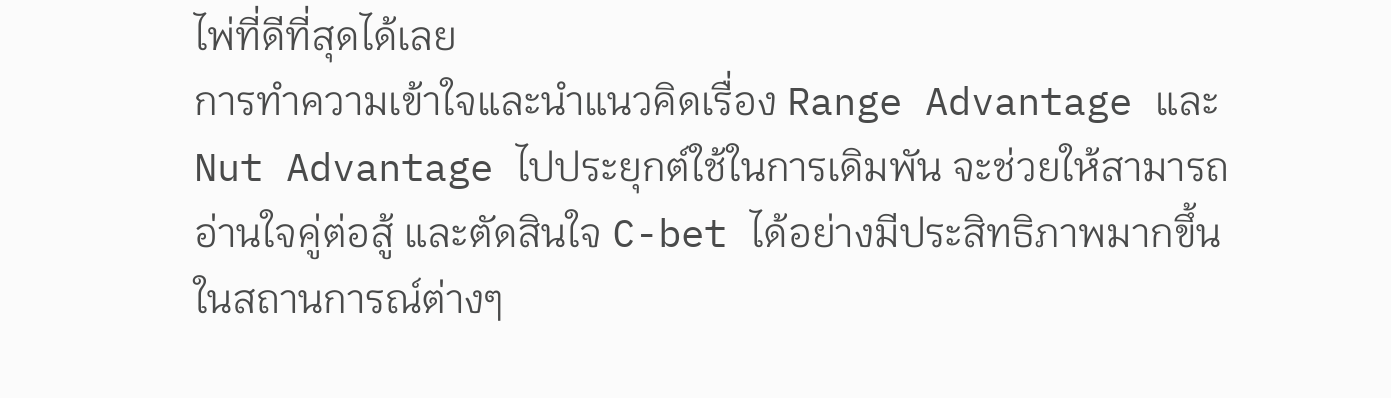ไพ่ที่ดีที่สุดได้เลย
การทำความเข้าใจและนำแนวคิดเรื่อง Range Advantage และ Nut Advantage ไปประยุกต์ใช้ในการเดิมพัน จะช่วยให้สามารถอ่านใจคู่ต่อสู้ และตัดสินใจ C-bet ได้อย่างมีประสิทธิภาพมากขึ้นในสถานการณ์ต่างๆ